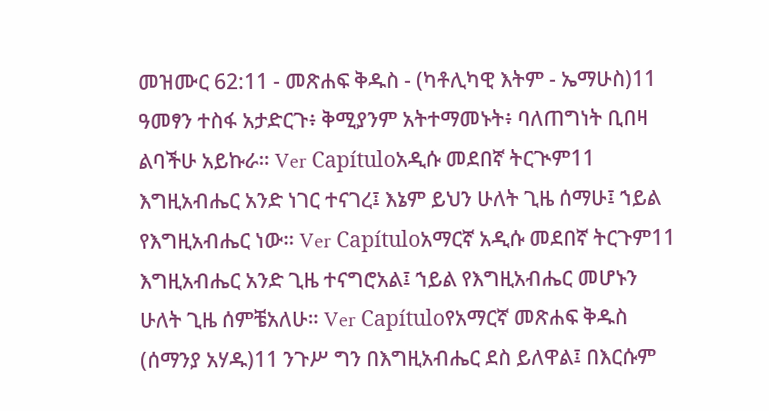መዝሙር 62:11 - መጽሐፍ ቅዱስ - (ካቶሊካዊ እትም - ኤማሁስ)11 ዓመፃን ተስፋ አታድርጉ፥ ቅሚያንም አትተማመኑት፥ ባለጠግነት ቢበዛ ልባችሁ አይኩራ። Ver Capítuloአዲሱ መደበኛ ትርጒም11 እግዚአብሔር አንድ ነገር ተናገረ፤ እኔም ይህን ሁለት ጊዜ ሰማሁ፤ ኀይል የእግዚአብሔር ነው። Ver Capítuloአማርኛ አዲሱ መደበኛ ትርጉም11 እግዚአብሔር አንድ ጊዜ ተናግሮአል፤ ኀይል የእግዚአብሔር መሆኑን ሁለት ጊዜ ሰምቼአለሁ። Ver Capítuloየአማርኛ መጽሐፍ ቅዱስ (ሰማንያ አሃዱ)11 ንጉሥ ግን በእግዚአብሔር ደስ ይለዋል፤ በእርሱም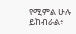የሚምል ሁሉ ይከብራል፥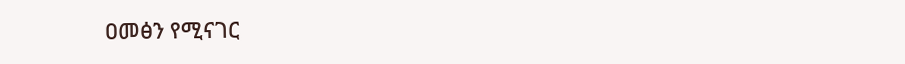ዐመፅን የሚናገር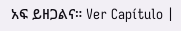አፍ ይዘጋልና። Ver Capítulo |